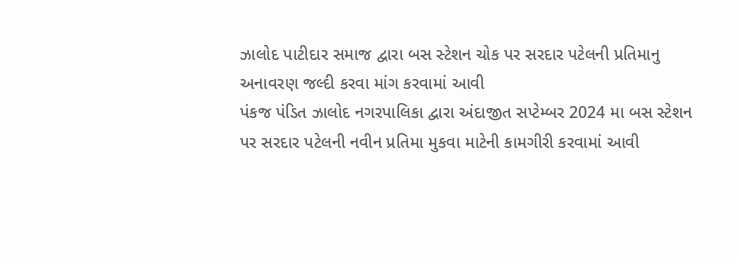ઝાલોદ પાટીદાર સમાજ દ્વારા બસ સ્ટેશન ચોક પર સરદાર પટેલની પ્રતિમાનુ અનાવરણ જલ્દી કરવા માંગ કરવામાં આવી
પંકજ પંડિત ઝાલોદ નગરપાલિકા દ્વારા અંદાજીત સપ્ટેમ્બર 2024 મા બસ સ્ટેશન પર સરદાર પટેલની નવીન પ્રતિમા મુકવા માટેની કામગીરી કરવામાં આવી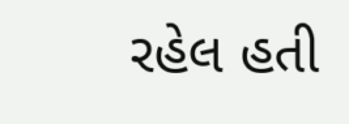રહેલ હતી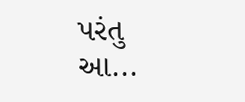પરંતુ આ...